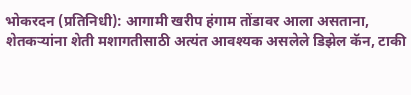भोकरदन (प्रतिनिधी): आगामी खरीप हंगाम तोंडावर आला असताना, शेतकऱ्यांना शेती मशागतीसाठी अत्यंत आवश्यक असलेले डिझेल कॅन, टाकी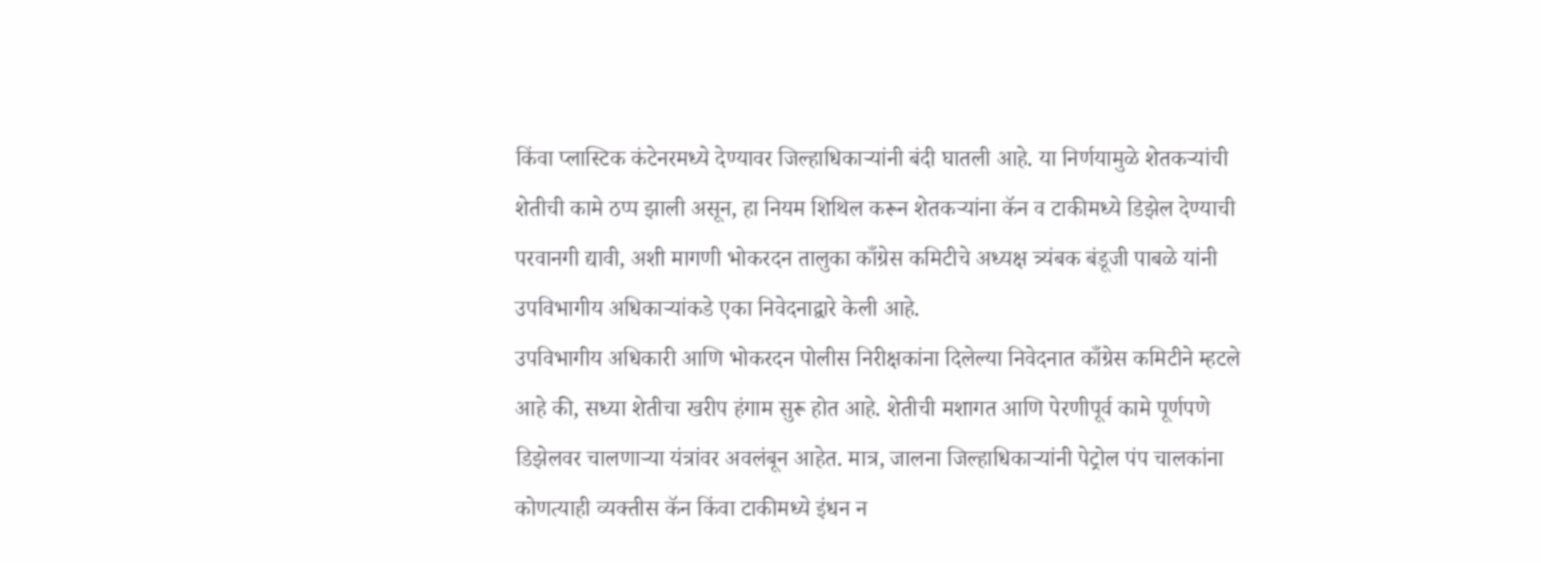किंवा प्लास्टिक कंटेनरमध्ये देण्यावर जिल्हाधिकाऱ्यांनी बंदी घातली आहे. या निर्णयामुळे शेतकऱ्यांची शेतीची कामे ठप्प झाली असून, हा नियम शिथिल करून शेतकऱ्यांना कॅन व टाकीमध्ये डिझेल देण्याची परवानगी द्यावी, अशी मागणी भोकरदन तालुका काँग्रेस कमिटीचे अध्यक्ष त्र्यंबक बंडूजी पाबळे यांनी उपविभागीय अधिकाऱ्यांकडे एका निवेदनाद्वारे केली आहे.
उपविभागीय अधिकारी आणि भोकरदन पोलीस निरीक्षकांना दिलेल्या निवेदनात काँग्रेस कमिटीने म्हटले आहे की, सध्या शेतीचा खरीप हंगाम सुरू होत आहे. शेतीची मशागत आणि पेरणीपूर्व कामे पूर्णपणे डिझेलवर चालणाऱ्या यंत्रांवर अवलंबून आहेत. मात्र, जालना जिल्हाधिकाऱ्यांनी पेट्रोल पंप चालकांना कोणत्याही व्यक्तीस कॅन किंवा टाकीमध्ये इंधन न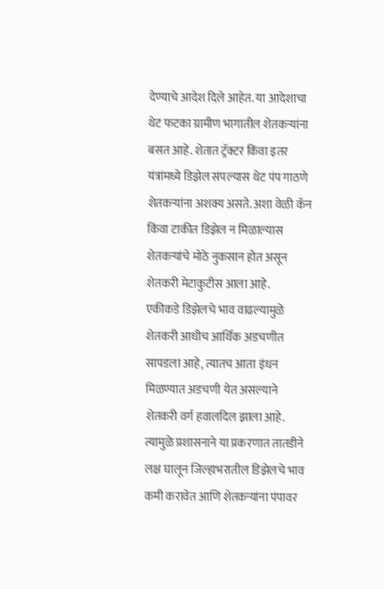देण्याचे आदेश दिले आहेत. या आदेशाचा थेट फटका ग्रामीण भागातील शेतकऱ्यांना बसत आहे. शेतात ट्रॅक्टर किंवा इतर यंत्रांमध्ये डिझेल संपल्यास थेट पंप गाठणे शेतकऱ्यांना अशक्य असते. अशा वेळी कॅन किंवा टाकीत डिझेल न मिळाल्यास शेतकऱ्यांचे मोठे नुकसान होत असून शेतकरी मेटाकुटीस आला आहे.
एकीकडे डिझेलचे भाव वाढल्यामुळे शेतकरी आधीच आर्थिक अडचणीत सापडला आहे, त्यातच आता इंधन मिळण्यात अडचणी येत असल्याने शेतकरी वर्ग हवालदिल झाला आहे. त्यामुळे प्रशासनाने या प्रकरणात तातडीने लक्ष घालून जिल्हाभरातील डिझेलचे भाव कमी करावेत आणि शेतकऱ्यांना पंपावर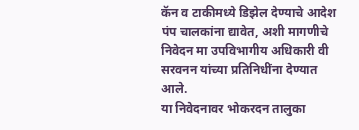कॅन व टाकीमध्ये डिझेल देण्याचे आदेश पंप चालकांना द्यावेत, अशी मागणीचे निवेदन मा उपविभागीय अधिकारी वी सरवनन यांच्या प्रतिनिधींना देण्यात आले.
या निवेदनावर भोकरदन तालुका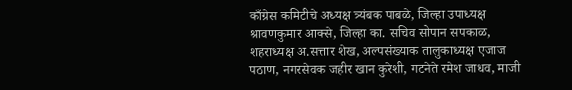काँग्रेस कमिटीचे अध्यक्ष त्र्यंबक पाबळे, जिल्हा उपाध्यक्ष श्रावणकुमार आक्से, जिल्हा का. सचिव सोपान सपकाळ, शहराध्यक्ष अ.सत्तार शेख, अल्पसंख्याक तालुकाध्यक्ष एजाज पठाण, नगरसेवक जहीर खान कुरेशी, गटनेते रमेश जाधव, माजी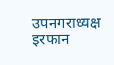उपनगराध्यक्ष इरफान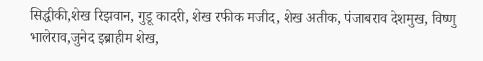सिद्धीकी,शेख रिझवान, गुडू कादरी, शेख रफीक मजीद, शेख अतीक, पंजाबराव देशमुख, विष्णु भालेराव,जुनेद इब्राहीम शेख,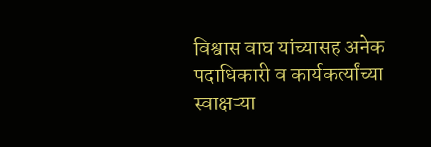विश्वास वाघ यांच्यासह अनेक पदाधिकारी व कार्यकर्त्यांच्या स्वाक्षऱ्या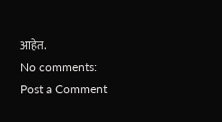आहेत.
No comments:
Post a Comment